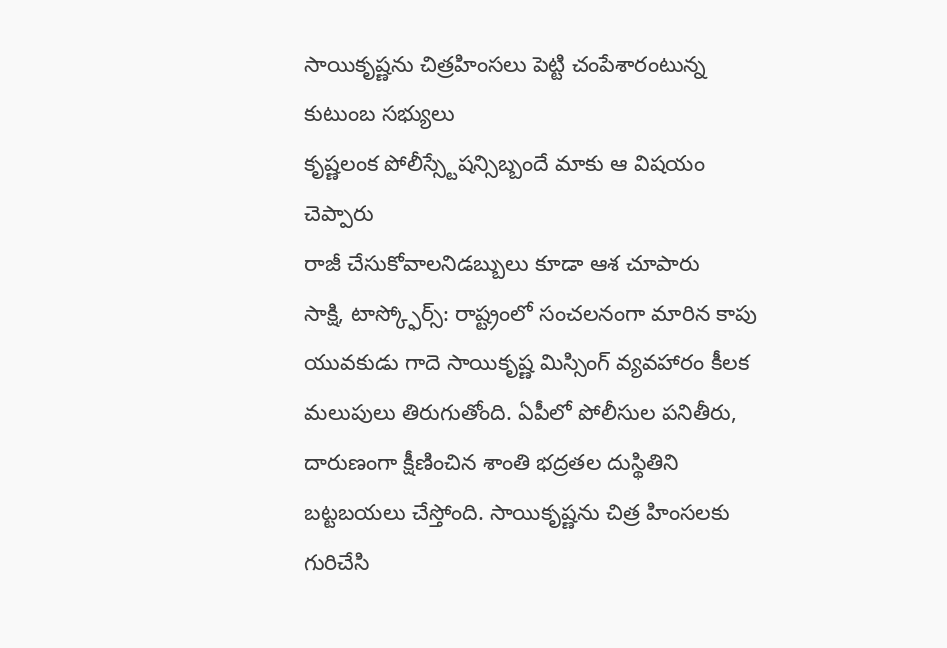సాయికృష్ణను చిత్రహింసలు పెట్టి చంపేశారంటున్న కుటుంబ సభ్యులు
కృష్ణలంక పోలీస్స్టేషన్సిబ్బందే మాకు ఆ విషయం చెప్పారు
రాజీ చేసుకోవాలనిడబ్బులు కూడా ఆశ చూపారు
సాక్షి, టాస్క్ఫోర్స్: రాష్ట్రంలో సంచలనంగా మారిన కాపు యువకుడు గాదె సాయికృష్ణ మిస్సింగ్ వ్యవహారం కీలక మలుపులు తిరుగుతోంది. ఏపీలో పోలీసుల పనితీరు, దారుణంగా క్షీణించిన శాంతి భద్రతల దుస్థితిని బట్టబయలు చేస్తోంది. సాయికృష్ణను చిత్ర హింసలకు గురిచేసి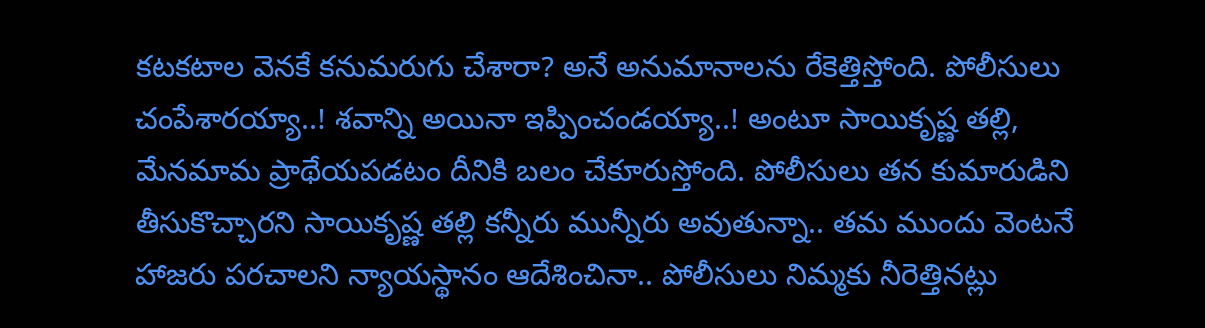కటకటాల వెనకే కనుమరుగు చేశారా? అనే అనుమానాలను రేకెత్తిస్తోంది. పోలీసులు చంపేశారయ్యా..! శవాన్ని అయినా ఇప్పించండయ్యా..! అంటూ సాయికృష్ణ తల్లి, మేనమామ ప్రాథేయపడటం దీనికి బలం చేకూరుస్తోంది. పోలీసులు తన కుమారుడిని తీసుకొచ్చారని సాయికృష్ణ తల్లి కన్నీరు మున్నీరు అవుతున్నా.. తమ ముందు వెంటనే హాజరు పరచాలని న్యాయస్థానం ఆదేశించినా.. పోలీసులు నిమ్మకు నీరెత్తినట్లు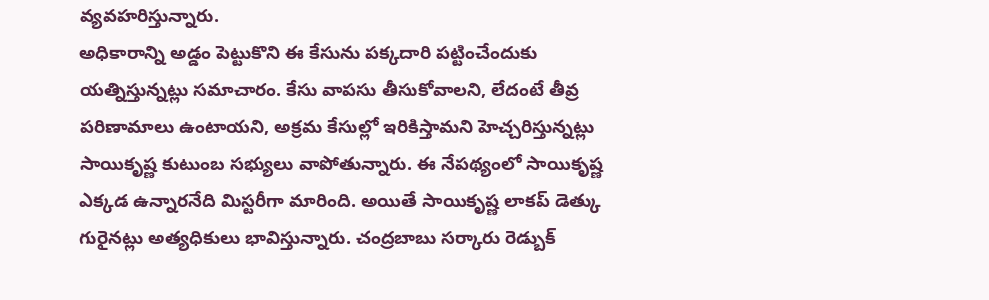వ్యవహరిస్తున్నారు.
అధికారాన్ని అడ్డం పెట్టుకొని ఈ కేసును పక్కదారి పట్టించేందుకు యత్నిస్తున్నట్లు సమాచారం. కేసు వాపసు తీసుకోవాలని, లేదంటే తీవ్ర పరిణామాలు ఉంటాయని, అక్రమ కేసుల్లో ఇరికిస్తామని హెచ్చరిస్తున్నట్లు సాయికృష్ణ కుటుంబ సభ్యులు వాపోతున్నారు. ఈ నేపథ్యంలో సాయికృష్ణ ఎక్కడ ఉన్నారనేది మిస్టరీగా మారింది. అయితే సాయికృష్ణ లాకప్ డెత్కు గురైనట్లు అత్యధికులు భావిస్తున్నారు. చంద్రబాబు సర్కారు రెడ్బుక్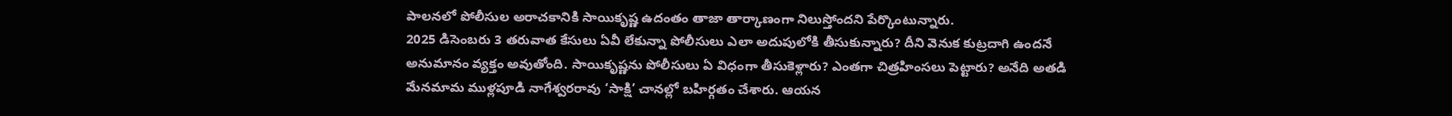పాలనలో పోలీసుల అరాచకానికి సాయికృష్ణ ఉదంతం తాజా తార్కాణంగా నిలుస్తోందని పేర్కొంటున్నారు.
2025 డిసెంబరు 3 తరువాత కేసులు ఏవీ లేకున్నా పోలీసులు ఎలా అదుపులోకి తీసుకున్నారు? దీని వెనుక కుట్రదాగి ఉందనే అనుమానం వ్యక్తం అవుతోంది. సాయికృష్ణను పోలీసులు ఏ విధంగా తీసుకెళ్లారు? ఎంతగా చిత్రహింసలు పెట్టారు? అనేది అతడి మేనమామ ముళ్లపూడి నాగేశ్వరరావు ‘సాక్షి’ చానల్లో బహిర్గతం చేశారు. ఆయన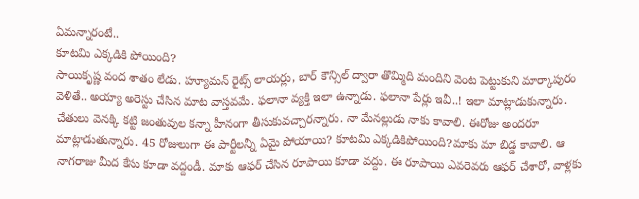ఏమన్నారంటే..
కూటమి ఎక్కడికి పోయింది?
సాయికృష్ణ వంద శాతం లేడు. హ్యూమన్ రైట్స్ లాయర్లు, బార్ కౌన్సిల్ ద్వారా తొమ్మిది మందిని వెంట పెట్టుకుని మార్కాపురం వెళితే.. అయ్యా అరెస్టు చేసిన మాట వాస్తవమే. ఫలానా వ్యక్తి ఇలా ఉన్నాడు. ఫలానా పేర్లు ఇవీ..! ఇలా మాట్లాడుకున్నారు. చేతులు వెనక్కి కట్టి జంతువుల కన్నా హీనంగా తీసుకువచ్చారన్నారు. నా మేనల్లుడు నాకు కావాలి. ఈరోజు అందరూ మాట్లాడుతున్నారు. 45 రోజులుగా ఈ పార్టీలన్నీ ఏమై పోయాయి? కూటమి ఎక్కడికిపోయింది?మాకు మా బిడ్డ కావాలి. ఆ నాగరాజు మీద కేసు కూడా వద్దండీ. మాకు ఆఫర్ చేసిన రూపాయి కూడా వద్దు. ఈ రూపాయి ఎవరెవరు ఆఫర్ చేశారో, వాళ్లకు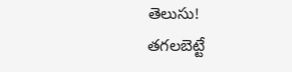తెలుసు!
తగలబెట్టే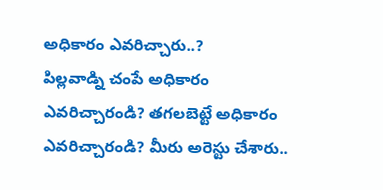అధికారం ఎవరిచ్చారు..?
పిల్లవాడ్ని చంపే అధికారం ఎవరిచ్చారండి? తగలబెట్టే అధికారం ఎవరిచ్చారండి? మీరు అరెస్టు చేశారు..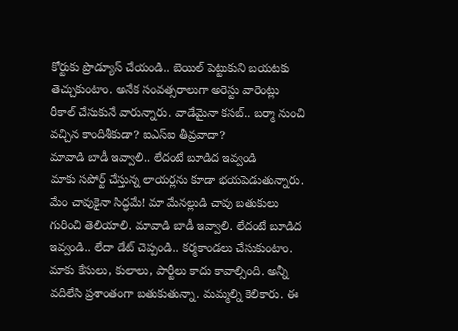కోర్టుకు ప్రొడ్యూస్ చేయండి.. బెయిల్ పెట్టుకుని బయటకు తెచ్చుకుంటాం. అనేక సంవత్సరాలుగా అరెస్టు వారెంట్లు రీకాల్ చేసుకునే వారున్నారు. వాడేమైనా కసబ్.. బర్మా నుంచి వచ్చిన కాందిశీకుడా? ఐఎస్ఐ తీవ్రవాదా?
మావాడి బాడీ ఇవ్వాలి.. లేదంటే బూడిద ఇవ్వండి
మాకు సపోర్ట్ చేస్తున్న లాయర్లను కూడా భయపెడుతున్నారు. మేం చావుకైనా సిద్ధమే! మా మేనల్లుడి చావు బతుకులు గురించి తెలియాలి. మావాడి బాడీ ఇవ్వాలి. లేదంటే బూడిద ఇవ్వండి.. లేదా డేట్ చెప్పండి.. కర్మకాండలు చేసుకుంటాం. మాకు కేసులు, కులాలు, పార్టీలు కాదు కావాల్సింది. అన్నీ వదిలేసి ప్రశాంతంగా బతుకుతున్నా. మమ్మల్ని కెలికారు. ఈ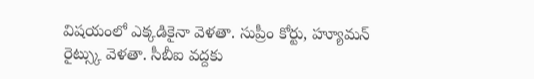విషయంలో ఎక్కడికైనా వెళతా. సుప్రీం కోర్టు, హ్యూమన్ రైట్స్కు వెళతా. సీబీఐ వద్దకు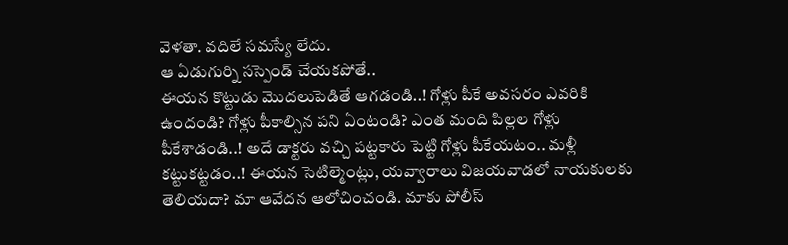వెళతా. వదిలే సమస్యే లేదు.
ఆ ఏడుగుర్ని సస్పెండ్ చేయకపోతే..
ఈయన కొట్టుడు మొదలుపెడితే ఆగడండి..! గోళ్లు పీకే అవసరం ఎవరికి ఉందండి? గోళ్లు పీకాల్సిన పని ఏంటండి? ఎంత మంది పిల్లల గోళ్లు పీకేశాడండి..! అదే డాక్టరు వచ్చి పట్టకారు పెట్టి గోళ్లు పీకేయటం.. మళ్లీ కట్టుకట్టడం..! ఈయన సెటిల్మెంట్లు, యవ్వారాలు విజయవాడలో నాయకులకు తెలియదా? మా ఆవేదన ఆలోచించండి. మాకు పోలీస్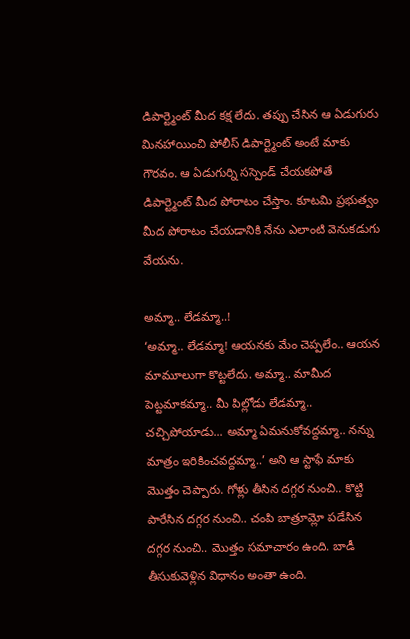డిపార్ట్మెంట్ మీద కక్ష లేదు. తప్పు చేసిన ఆ ఏడుగురు మినహాయించి పోలీస్ డిపార్ట్మెంట్ అంటే మాకు గౌరవం. ఆ ఏడుగుర్ని సస్పెండ్ చేయకపోతే డిపార్ట్మెంట్ మీద పోరాటం చేస్తాం. కూటమి ప్రభుత్వం మీద పోరాటం చేయడానికి నేను ఎలాంటి వెనుకడుగు వేయను.

అమ్మా.. లేడమ్మా..!
‘అమ్మా.. లేడమ్మా! ఆయనకు మేం చెప్పలేం.. ఆయన మామూలుగా కొట్టలేదు. అమ్మా.. మామీద పెట్టమాకమ్మా.. మీ పిల్లోడు లేడమ్మా.. చచ్చిపోయాడు... అమ్మా ఏమనుకోవద్దమ్మా.. నన్ను మాత్రం ఇరికించవద్దమ్మా..’ అని ఆ స్టాఫే మాకు మొత్తం చెప్పారు. గోళ్లు తీసిన దగ్గర నుంచి.. కొట్టి పారేసిన దగ్గర నుంచి.. చంపి బాత్రూమ్లో పడేసిన దగ్గర నుంచి.. మొత్తం సమాచారం ఉంది. బాడీ తీసుకువెళ్లిన విధానం అంతా ఉంది.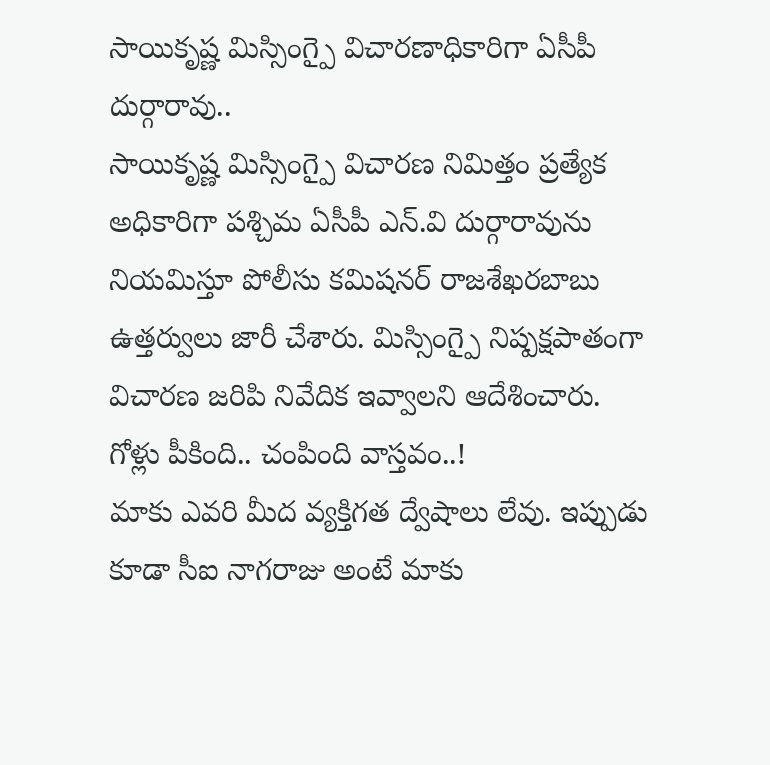సాయికృష్ణ మిస్సింగ్పై విచారణాధికారిగా ఏసీపీ దుర్గారావు..
సాయికృష్ణ మిస్సింగ్పై విచారణ నిమిత్తం ప్రత్యేక అధికారిగా పశ్చిమ ఏసీపీ ఎన్.వి దుర్గారావును నియమిస్తూ పోలీసు కమిషనర్ రాజశేఖరబాబు ఉత్తర్వులు జారీ చేశారు. మిస్సింగ్పై నిష్పక్షపాతంగా విచారణ జరిపి నివేదిక ఇవ్వాలని ఆదేశించారు.
గోళ్లు పీకింది.. చంపింది వాస్తవం..!
మాకు ఎవరి మీద వ్యక్తిగత ద్వేషాలు లేవు. ఇప్పుడు కూడా సీఐ నాగరాజు అంటే మాకు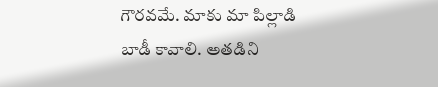గౌరవమే. మాకు మా పిల్లాడి బాడీ కావాలి. అతడిని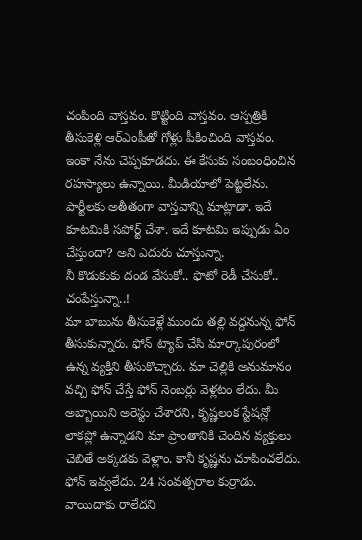చంపింది వాస్తవం. కొట్టింది వాస్తవం. ఆస్పత్రికి తీసుకెళ్లి ఆర్ఎంపీతో గోళ్లు పీకించింది వాస్తవం. ఇంకా నేను చెప్పకూడదు. ఈ కేసుకు సంబంధించిన రహస్యాలు ఉన్నాయి. మీడియాలో పెట్టలేను. పార్టీలకు అతీతంగా వాస్తవాన్ని మాట్లాడా. ఇదే కూటమికి సపోర్ట్ చేశా. ఇదే కూటమి ఇప్పుడు ఏం చేస్తుందా? అని ఎదురు చూస్తున్నా.
నీ కొడుకుకు దండ వేసుకో.. ఫొటో రెడీ చేసుకో.. చంపేస్తున్నా..!
మా బాబును తీసుకెళ్లే ముందు తల్లి వద్దనున్న ఫోన్ తీసుకున్నారు. ఫోన్ ట్యాప్ చేసి మార్కాపురంలో ఉన్న వ్యక్తిని తీసుకొచ్చారు. మా చెల్లికి అనుమానం వచ్చి ఫోన్ చేస్తే ఫోన్ నెంబర్లు వెళ్లటం లేదు. మీ అబ్బాయిని అరెస్టు చేశారని, కృష్ణలంక స్టేషన్లో లాకప్లో ఉన్నాడని మా ప్రాంతానికి చెందిన వ్యక్తులు చెబితే అక్కడకు వెళ్లాం. కానీ కృష్ణను చూపించలేదు. ఫోన్ ఇవ్వలేదు. 24 సంవత్సరాల కుర్రాడు.
వాయిదాకు రాలేదని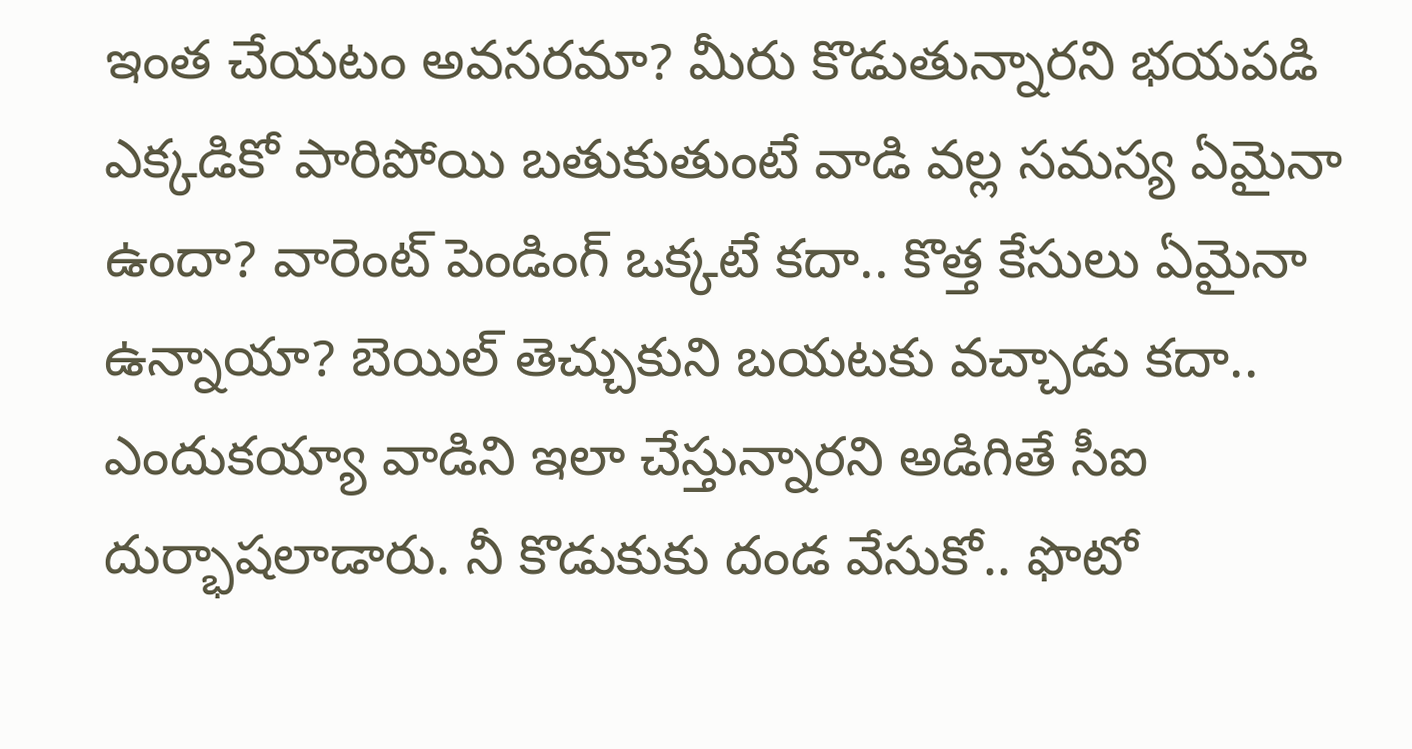ఇంత చేయటం అవసరమా? మీరు కొడుతున్నారని భయపడి ఎక్కడికో పారిపోయి బతుకుతుంటే వాడి వల్ల సమస్య ఏమైనా ఉందా? వారెంట్ పెండింగ్ ఒక్కటే కదా.. కొత్త కేసులు ఏమైనా ఉన్నాయా? బెయిల్ తెచ్చుకుని బయటకు వచ్చాడు కదా.. ఎందుకయ్యా వాడిని ఇలా చేస్తున్నారని అడిగితే సీఐ దుర్భాషలాడారు. నీ కొడుకుకు దండ వేసుకో.. ఫొటో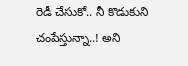రెడీ చేసుకో.. నీ కొడుకుని చంపేస్తున్నా..! అని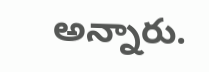అన్నారు.